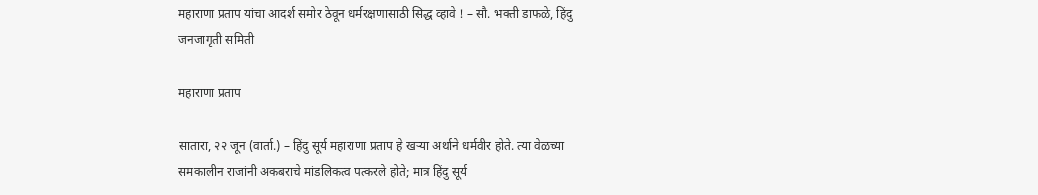महाराणा प्रताप यांचा आदर्श समोर ठेवून धर्मरक्षणासाठी सिद्ध व्हावे ! – सौ. भक्ती डाफळे, हिंदु जनजागृती समिती

महाराणा प्रताप

सातारा, २२ जून (वार्ता.) – हिंदु सूर्य महाराणा प्रताप हे खर्‍या अर्थाने धर्मवीर होते. त्या वेळच्या समकालीन राजांनी अकबराचे मांडलिकत्व पत्करले होते; मात्र हिंदु सूर्य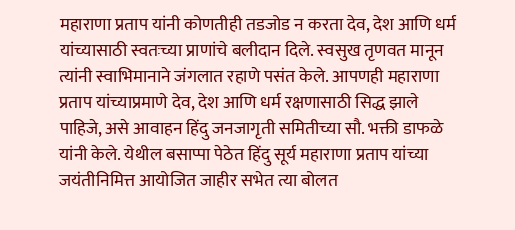महाराणा प्रताप यांनी कोणतीही तडजोड न करता देव, देश आणि धर्म यांच्यासाठी स्वतःच्या प्राणांचे बलीदान दिले. स्वसुख तृणवत मानून त्यांनी स्वाभिमानाने जंगलात रहाणे पसंत केले. आपणही महाराणा प्रताप यांच्याप्रमाणे देव, देश आणि धर्म रक्षणासाठी सिद्ध झाले पाहिजे, असे आवाहन हिंदु जनजागृती समितीच्या सौ. भक्ती डाफळे यांनी केले. येथील बसाप्पा पेठेत हिंदु सूर्य महाराणा प्रताप यांच्या जयंतीनिमित्त आयोजित जाहीर सभेत त्या बोलत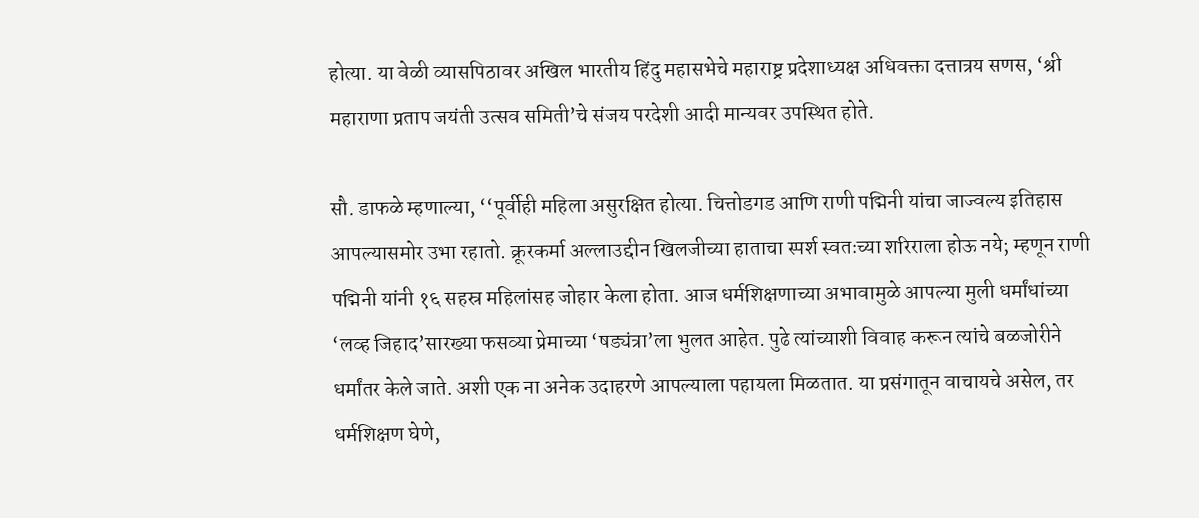होत्या. या वेळी व्यासपिठावर अखिल भारतीय हिंदु महासभेचे महाराष्ट्र प्रदेशाध्यक्ष अधिवक्ता दत्तात्रय सणस, ‘श्री महाराणा प्रताप जयंती उत्सव समिती’चे संजय परदेशी आदी मान्यवर उपस्थित होते.

सौ. डाफळे म्हणाल्या, ‘‘पूर्वीही महिला असुरक्षित होत्या. चित्तोडगड आणि राणी पद्मिनी यांचा जाज्वल्य इतिहास आपल्यासमोर उभा रहातो. क्रूरकर्मा अल्लाउद्दीन खिलजीच्या हाताचा स्पर्श स्वतःच्या शरिराला होऊ नये; म्हणून राणी पद्मिनी यांनी १६ सहस्र महिलांसह जोहार केला होता. आज धर्मशिक्षणाच्या अभावामुळे आपल्या मुली धर्मांधांच्या ‘लव्ह जिहाद’सारख्या फसव्या प्रेमाच्या ‘षड्यंत्रा’ला भुलत आहेत. पुढे त्यांच्याशी विवाह करून त्यांचे बळजोरीने धर्मांतर केले जाते. अशी एक ना अनेक उदाहरणे आपल्याला पहायला मिळतात. या प्रसंगातून वाचायचे असेल, तर धर्मशिक्षण घेणे,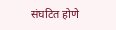संघटित होणे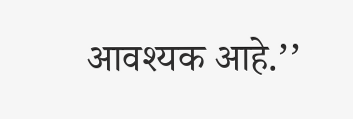आवश्यक आहे.’’